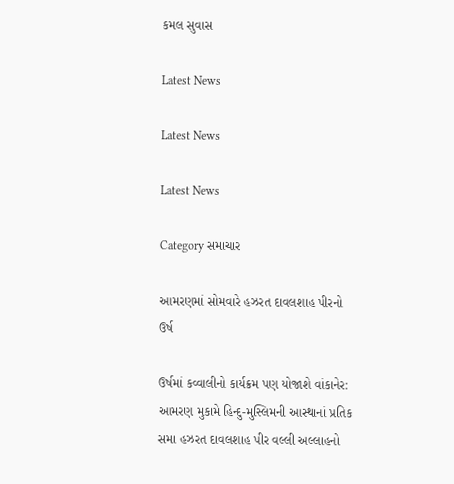કમલ સુવાસ

Latest News

Latest News

Latest News

Category સમાચાર

આમરણમાં સોમવારે હઝરત દાવલશાહ પીરનો ઉર્ષ

ઉર્ષમાં કવ્વાલીનો કાર્યક્રમ પણ યોજાશે વાંકાનેર: આમરણ મુકામે હિન્દુ-મુસ્લિમની આસ્થાનાં પ્રતિક સમા હઝરત દાવલશાહ પીર વલ્લી અલ્લાહનો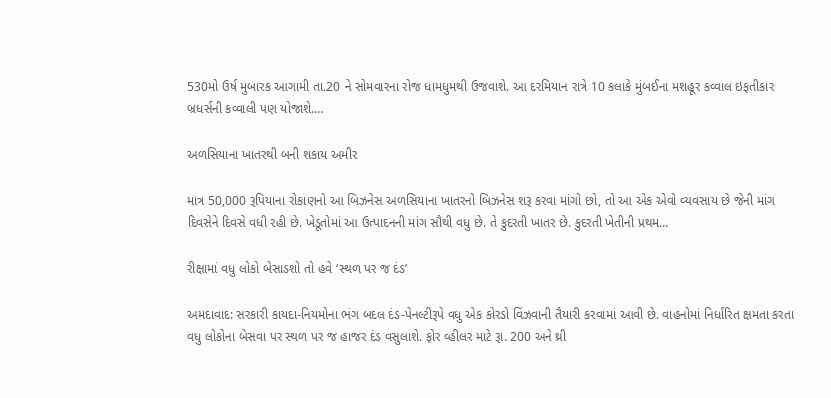530મો ઉર્ષ મુબારક આગામી તા.20 ને સોમવારના રોજ ધામધુમથી ઉજવાશે. આ દરમિયાન રાત્રે 10 કલાકે મુંબઈના મશહૂર કવ્વાલ ઇફતીકાર બ્રધર્સની કવ્વાલી પણ યોજાશે.…

અળસિયાના ખાતરથી બની શકાય અમીર

માત્ર 50,000 રૂપિયાના રોકાણનો આ બિઝનેસ અળસિયાના ખાતરનો બિઝનેસ શરૂ કરવા માંગો છો, તો આ એક એવો વ્યવસાય છે જેની માંગ દિવસેને દિવસે વધી રહી છે. ખેડૂતોમાં આ ઉત્પાદનની માંગ સૌથી વધુ છે. તે કુદરતી ખાતર છે. કુદરતી ખેતીની પ્રથમ…

રીક્ષામાં વધુ લોકો બેસાડશો તો હવે ‘સ્થળ પર જ દંડ’

અમદાવાદ: સરકારી કાયદા-નિયમોના ભંગ બદલ દંડ-પેનલ્ટીરૂપે વધુ એક કોરડો વિંઝવાની તૈયારી કરવામાં આવી છે. વાહનોમાં નિર્ધારિત ક્ષમતા કરતા વધુ લોકોના બેસવા પર સ્થળ પર જ હાજર દંડ વસુલાશે. ફોર વ્હીલર માટે રૂા. 200 અને થ્રી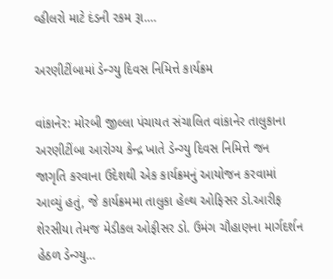વ્હીલરો માટે દંડની રકમ રૂા.…

અરણીટીંબામાં ડેન્ગ્યુ દિવસ નિમિત્તે કાર્યક્રમ

વાંકાનેર: મોરબી જીલ્લા પંચાયત સંચાલિત વાંકાનેર તાલુકાના અરણીટીંબા આરોગ્ય કેન્દ્ર ખાતે ડેન્ગ્યુ દિવસ નિમિત્તે જન જાગૃતિ કરવાના ઉદેશથી એક કાર્યક્રમનું આયોજન કરવામાં આવ્યું હતું, જે કાર્યક્રમમા તાલુકા હેલ્થ ઓફિસર ડો.આરીફ શેરસીયા તેમજ મેડીકલ ઓફીસર ડો. ઉમંગ ચૌહાણના માર્ગદર્શન હેઠળ ડેન્ગ્યુ…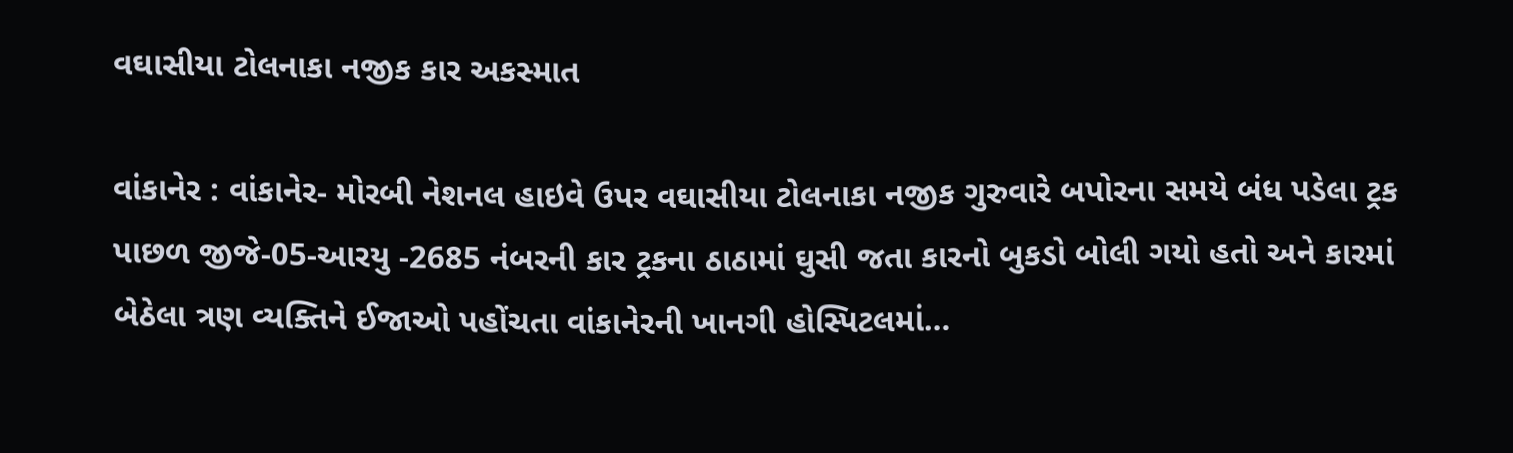વઘાસીયા ટોલનાકા નજીક કાર અકસ્માત

વાંકાનેર : વાંકાનેર- મોરબી નેશનલ હાઇવે ઉપર વઘાસીયા ટોલનાકા નજીક ગુરુવારે બપોરના સમયે બંધ પડેલા ટ્રક પાછળ જીજે-05-આરયુ -2685 નંબરની કાર ટ્રકના ઠાઠામાં ઘુસી જતા કારનો બુકડો બોલી ગયો હતો અને કારમાં બેઠેલા ત્રણ વ્યક્તિને ઈજાઓ પહોંચતા વાંકાનેરની ખાનગી હોસ્પિટલમાં…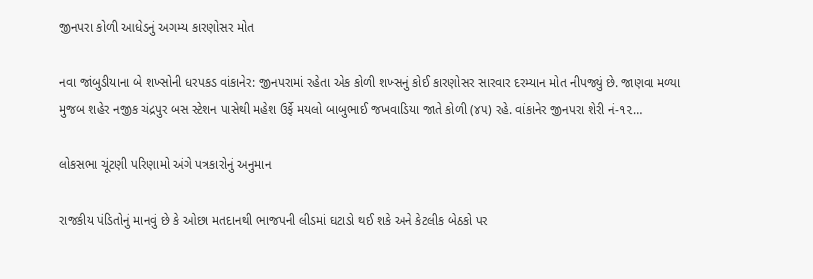જીનપરા કોળી આધેડનું અગમ્ય કારણોસર મોત

નવા જાંબુડીયાના બે શખ્સોની ધરપકડ વાંકાનેર: જીનપરામાં રહેતા એક કોળી શખ્સનું કોઈ કારણોસર સારવાર દરમ્યાન મોત નીપજ્યું છે. જાણવા મળ્યા મુજબ શહેર નજીક ચંદ્રપુર બસ સ્ટેશન પાસેથી મહેશ ઉર્ફે મયલો બાબુભાઈ જખવાડિયા જાતે કોળી (૪૫) રહે. વાંકાનેર જીનપરા શેરી નં-૧૨…

લોકસભા ચૂંટણી પરિણામો અંગે પત્રકારોનું અનુમાન

રાજકીય પંડિતોનું માનવું છે કે ઓછા મતદાનથી ભાજપની લીડમાં ઘટાડો થઈ શકે અને કેટલીક બેઠકો પર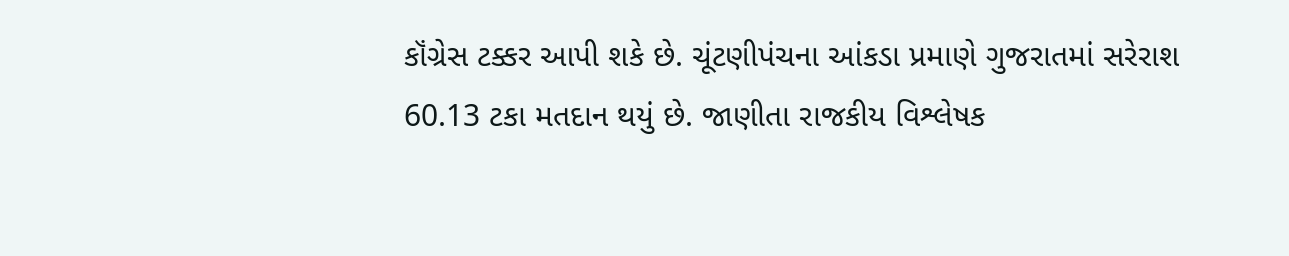કૉંગ્રેસ ટક્કર આપી શકે છે. ચૂંટણીપંચના આંકડા પ્રમાણે ગુજરાતમાં સરેરાશ 60.13 ટકા મતદાન થયું છે. જાણીતા રાજકીય વિશ્લેષક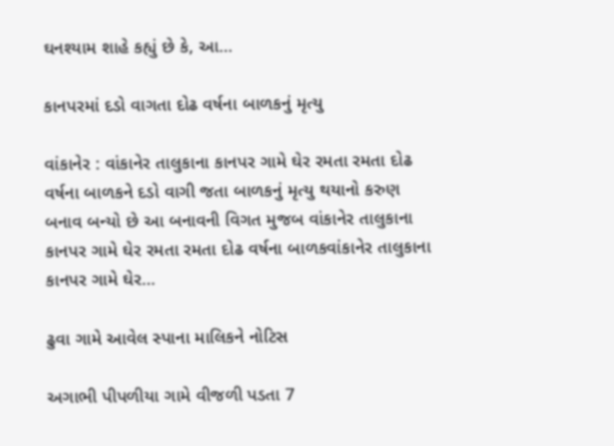ઘનશ્યામ શાહે કહ્યું છે કે, આ…

કાનપરમાં દડો વાગતા દોઢ વર્ષના બાળકનું મૃત્યુ

વાંકાનેર : વાંકાનેર તાલુકાના કાનપર ગામે ઘેર રમતા રમતા દોઢ વર્ષના બાળકને દડો વાગી જતા બાળકનું મૃત્યુ થયાનો કરુણ બનાવ બન્યો છે આ બનાવની વિગત મુજબ વાંકાનેર તાલુકાના કાનપર ગામે ઘેર રમતા રમતા દોઢ વર્ષના બાળકવાંકાનેર તાલુકાના કાનપર ગામે ઘેર…

ઢુવા ગામે આવેલ સ્પાના માલિકને નોટિસ

અગાભી પીપળીયા ગામે વીજળી પડતા 7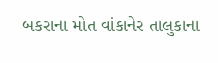બકરાના મોત વાંકાનેર તાલુકાના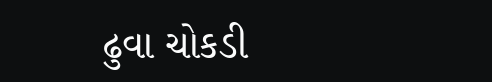ઢુવા ચોકડી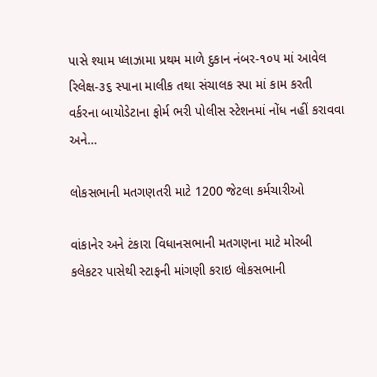પાસે શ્યામ પ્લાઝામા પ્રથમ માળે દુકાન નંબર-૧૦૫ માં આવેલ રિલેક્ષ-૩૬ સ્પાના માલીક તથા સંચાલક સ્પા માં કામ કરતી વર્કરના બાયોડેટાના ફોર્મ ભરી પોલીસ સ્ટેશનમાં નોંધ નહીં કરાવવા અને…

લોકસભાની મતગણતરી માટે 1200 જેટલા કર્મચારીઓ

વાંકાનેર અને ટંકારા વિધાનસભાની મતગણના માટે મોરબી કલેકટર પાસેથી સ્ટાફની માંગણી કરાઇ લોકસભાની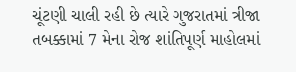ચૂંટણી ચાલી રહી છે ત્યારે ગુજરાતમાં ત્રીજા તબક્કામાં 7 મેના રોજ શાંતિપૂર્ણ માહોલમાં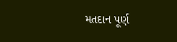મતદાન પૂર્ણ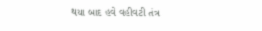થયા બાદ હવે વહીવટી તંત્ર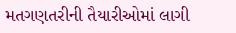મતગણતરીની તૈયારીઓમાં લાગી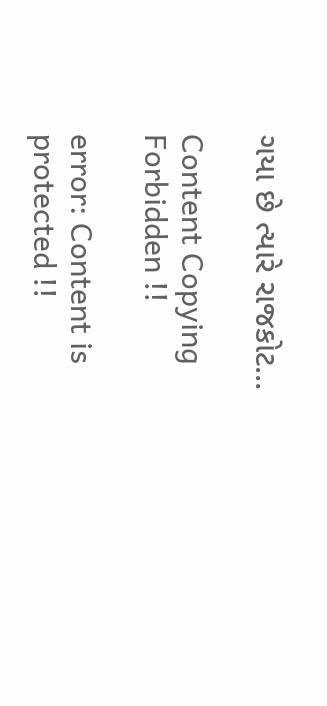ગયા છે ત્યારે રાજકોટ…

Content Copying Forbidden !!

error: Content is protected !!